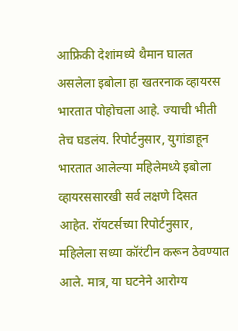आफ्रिकी देशांमध्ये थैमान घालत असलेला इबोला हा खतरनाक व्हायरस भारतात पोहोचला आहे. ज्याची भीती तेच घडलंय. रिपोर्टनुसार, युगांडाहून भारतात आलेल्या महिलेमध्ये इबोला व्हायरससारखी सर्व लक्षणे दिसत आहेत. रॉयटर्सच्या रिपोर्टनुसार, महिलेला सध्या कॉरंटीन करून ठेवण्यात आले. मात्र, या घटनेने आरोग्य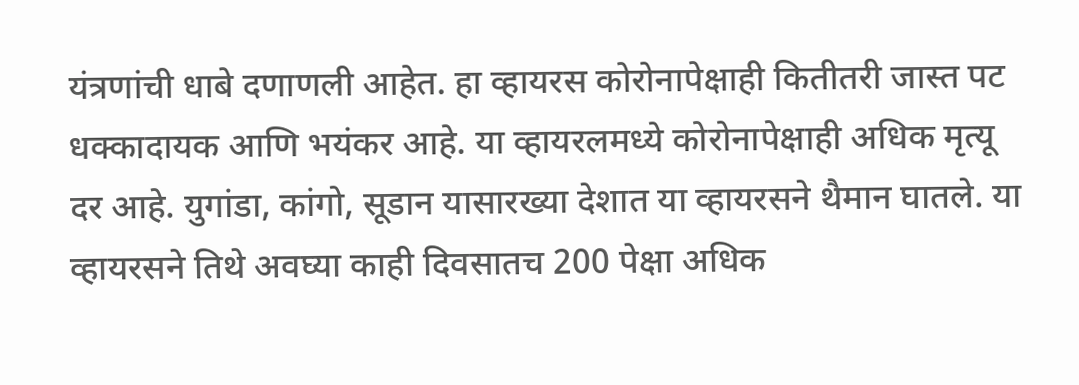यंत्रणांची धाबे दणाणली आहेत. हा व्हायरस कोरोनापेक्षाही कितीतरी जास्त पट धक्कादायक आणि भयंकर आहे. या व्हायरलमध्ये कोरोनापेक्षाही अधिक मृत्यू दर आहे. युगांडा, कांगो, सूडान यासारख्या देशात या व्हायरसने थैमान घातले. या व्हायरसने तिथे अवघ्या काही दिवसातच 200 पेक्षा अधिक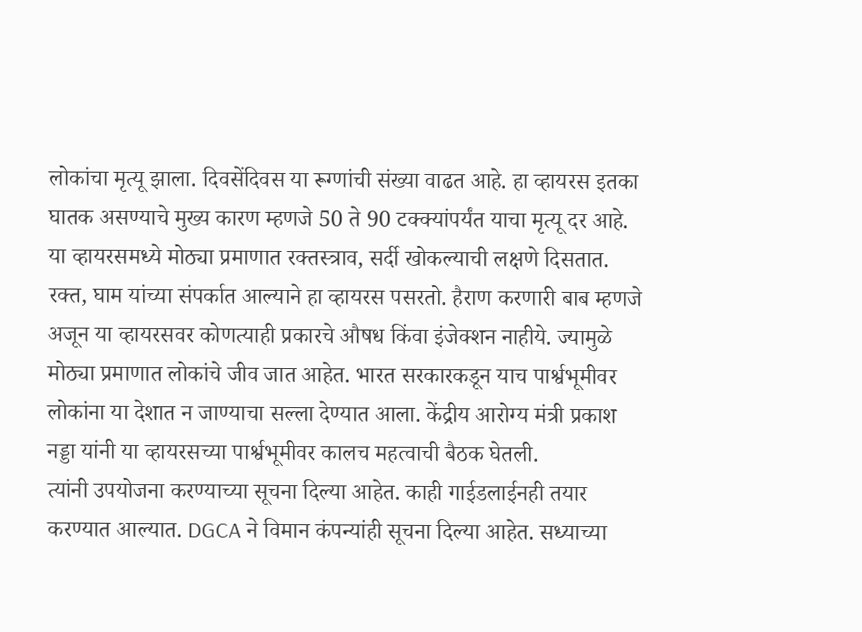लोकांचा मृत्यू झाला. दिवसेंदिवस या रूग्णांची संख्या वाढत आहे. हा व्हायरस इतका घातक असण्याचे मुख्य कारण म्हणजे 50 ते 90 टक्क्यांपर्यंत याचा मृत्यू दर आहे. या व्हायरसमध्ये मोठ्या प्रमाणात रक्तस्त्राव, सर्दी खोकल्याची लक्षणे दिसतात.
रक्त, घाम यांच्या संपर्कात आल्याने हा व्हायरस पसरतो. हैराण करणारी बाब म्हणजे अजून या व्हायरसवर कोणत्याही प्रकारचे औषध किंवा इंजेक्शन नाहीये. ज्यामुळे मोठ्या प्रमाणात लोकांचे जीव जात आहेत. भारत सरकारकडून याच पार्श्वभूमीवर लोकांना या देशात न जाण्याचा सल्ला देण्यात आला. केंद्रीय आरोग्य मंत्री प्रकाश नड्डा यांनी या व्हायरसच्या पार्श्वभूमीवर कालच महत्वाची बैठक घेतली.
त्यांनी उपयोजना करण्याच्या सूचना दिल्या आहेत. काही गाईडलाईनही तयार करण्यात आल्यात. DGCA ने विमान कंपन्यांही सूचना दिल्या आहेत. सध्याच्या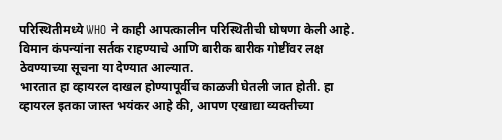परिस्थितीमध्ये WHO ने काही आपत्कालीन परिस्थितीची घोषणा केली आहे. विमान कंपन्यांना सर्तक राहण्याचे आणि बारीक बारीक गोष्टींवर लक्ष ठेवण्याच्या सूचना या देण्यात आल्यात.
भारतात हा व्हायरल दाखल होण्यापूर्वीच काळजी घेतली जात होती. हा व्हायरल इतका जास्त भयंकर आहे की, आपण एखाद्या व्यक्तीच्या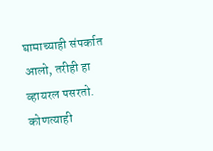घामाच्याही संपर्कात आलो, तरीही हा व्हायरल पसरतो. कोणत्याही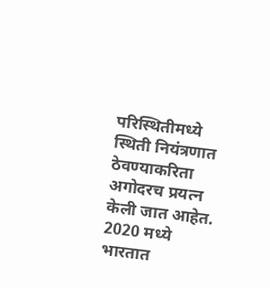परिस्थितीमध्ये स्थिती नियंत्रणात ठेवण्याकरिता अगोदरच प्रयत्न केली जात आहेत. 2020 मध्ये भारतात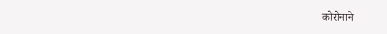कोरोनाने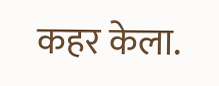कहर केला.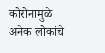कोरोनामुळे अनेक लोकांचे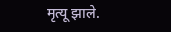मृत्यू झाले.